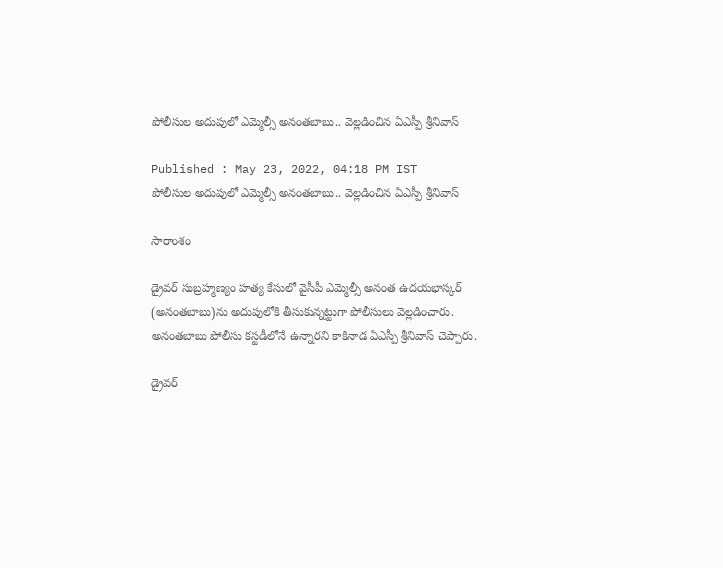పోలీసుల అదుపులో ఎమ్మెల్సీ అనంతబాబు.. వెల్లడించిన ఏఎస్పీ శ్రీనివాస్

Published : May 23, 2022, 04:18 PM IST
పోలీసుల అదుపులో ఎమ్మెల్సీ అనంతబాబు.. వెల్లడించిన ఏఎస్పీ శ్రీనివాస్

సారాంశం

డ్రైవర్‌ సుబ్రహ్మణ్యం హత్య కేసులో వైసీపీ ఎమ్మెల్సీ అనంత ఉదయభాస్కర్ (అనంతబాబు)ను అదుపులోకి తీసుకున్నట్టుగా పోలీసులు వెల్లడించారు. అనంతబాబు పోలీసు కస్టడీలోనే ఉన్నారని కాకినాడ ఏఎస్పీ శ్రీనివాస్ చెప్పారు.

డ్రైవర్‌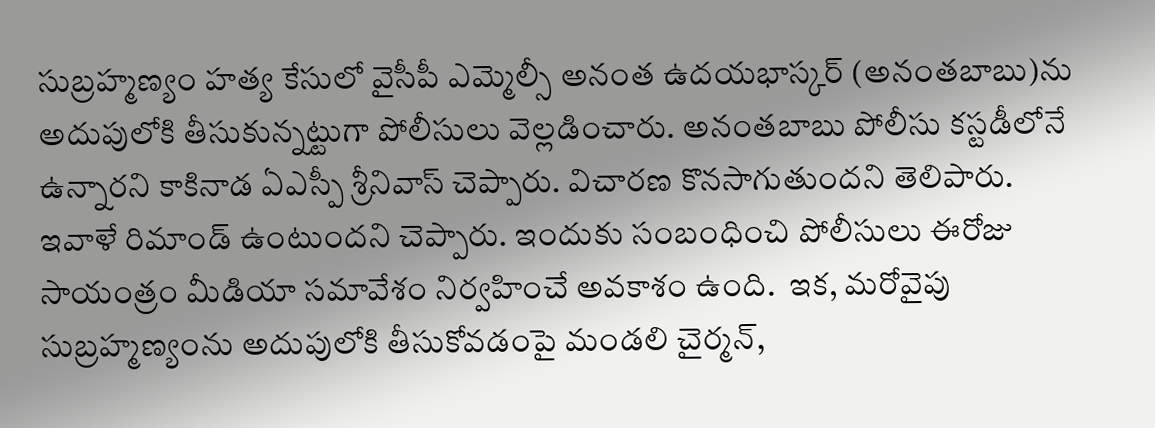సుబ్రహ్మణ్యం హత్య కేసులో వైసీపీ ఎమ్మెల్సీ అనంత ఉదయభాస్కర్ (అనంతబాబు)ను అదుపులోకి తీసుకున్నట్టుగా పోలీసులు వెల్లడించారు. అనంతబాబు పోలీసు కస్టడీలోనే ఉన్నారని కాకినాడ ఏఎస్పీ శ్రీనివాస్ చెప్పారు. విచారణ కొనసాగుతుందని తెలిపారు. ఇవాళే రిమాండ్ ఉంటుందని చెప్పారు. ఇందుకు సంబంధించి పోలీసులు ఈరోజు సాయంత్రం మీడియా సమావేశం నిర్వహించే అవకాశం ఉంది.  ఇక, మరోవైపు సుబ్రహ్మణ్యంను అదుపులోకి తీసుకోవడంపై మండలి చైర్మన్,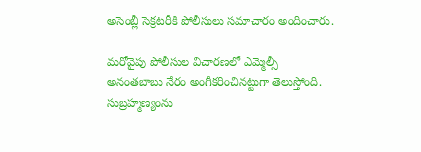అసెంబ్లీ సెక్రటరీకి పోలీసులు సమాచారం అందించారు.

మరోవైపు పోలీసుల విచారణలో ఎమ్మెల్సీ అనంతబాబు నేరం అంగీకరించినట్టుగా తెలుస్తోంది. సుబ్రహ్మణ్యంను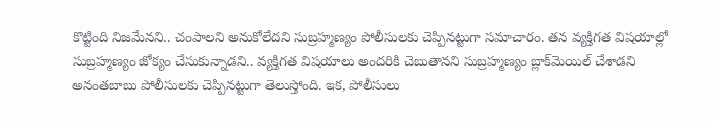కొట్టింది నిజమేనని.. చంపాలని అనుకోలేదని సుబ్రహ్మణ్యం పోలీసులకు చెప్పినట్టుగా సమాచారం. తన వ్యక్తిగత విషయాల్లో సుబ్రహ్మణ్యం జోక్యం చేసుకున్నాడని.. వ్యక్తిగత విషయాలు అందరికి చెబుతానని సుబ్రహ్మణ్యం బ్లాక్‌మెయిల్ చేశాడని అనంతబాబు పోలీసులకు చెప్పినట్టుగా తెలుస్తోంది. ఇక, పోలీసులు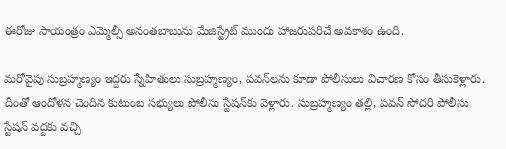ఈరోజు సాయంత్రం ఎమ్మెల్సీ అనంతబాబును మేజిస్ట్రేట్ ముందు హాజరుపరిచే అవకాశం ఉంది.

మరోవైపు సుబ్రహ్మణ్యం ఇద్దరు స్నేహితులు సుబ్రహ్మణ్యం, పవన్‌లను కూడా పోలీసులు విచారణ కోసం తీసుకెళ్లారు.  దీంతో ఆందోళన చెందిన కుటుంబ సభ్యులు పోలీసు స్టేషన్‌కు వెళ్లారు. సుబ్రహ్మణ్యం తల్లి, పవన్ సోదరి పోలీసు స్టేషన్ వద్దకు వచ్చి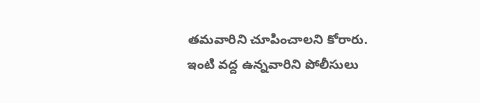తమవారిని చూపించాలని కోరారు. ఇంటి వద్ద ఉన్నవారిని పోలీసులు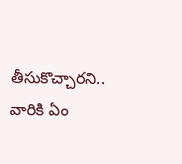తీసుకొచ్చారని.. వారికి ఏం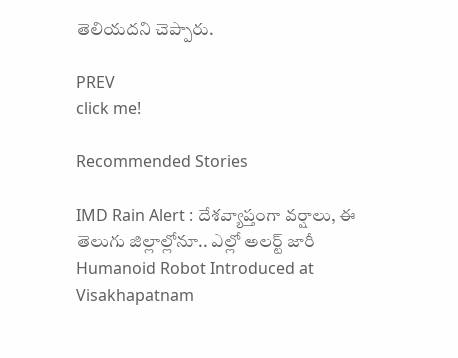తెలియదని చెప్పారు.

PREV
click me!

Recommended Stories

IMD Rain Alert : దేశవ్యాప్తంగా వర్షాలు, ఈ తెలుగు జిల్లాల్లోనూ.. ఎల్లో అలర్ట్ జారీ
Humanoid Robot Introduced at Visakhapatnam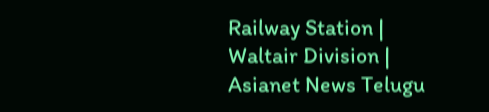Railway Station | Waltair Division | Asianet News Telugu